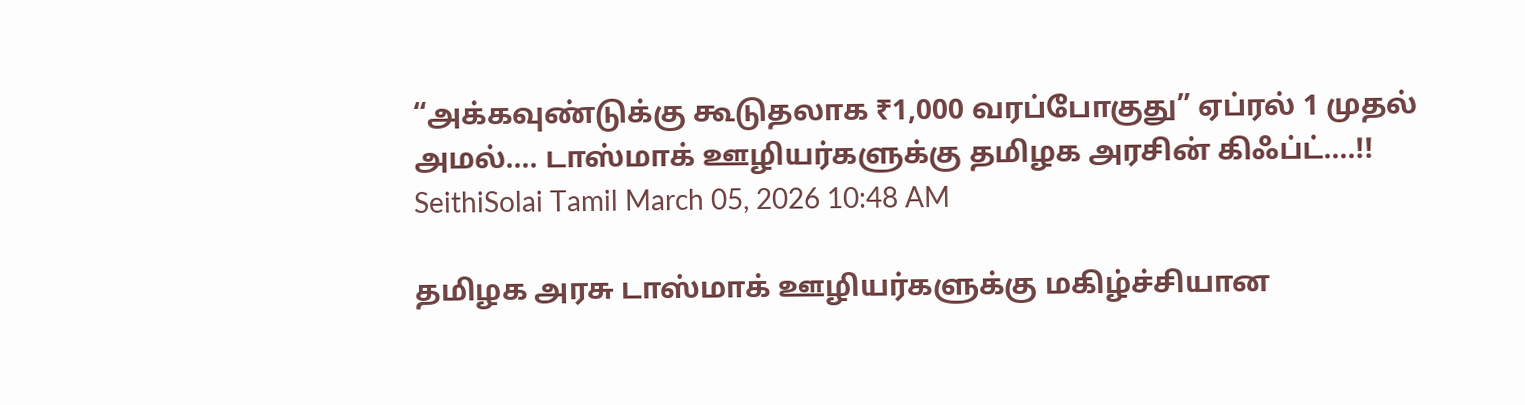“அக்கவுண்டுக்கு கூடுதலாக ₹1,000 வரப்போகுது” ஏப்ரல் 1 முதல் அமல்…. டாஸ்மாக் ஊழியர்களுக்கு தமிழக அரசின் கிஃப்ட்….!!
SeithiSolai Tamil March 05, 2026 10:48 AM

தமிழக அரசு டாஸ்மாக் ஊழியர்களுக்கு மகிழ்ச்சியான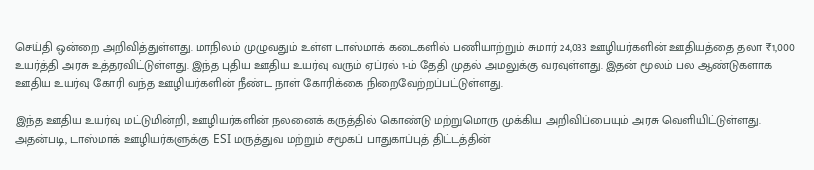செய்தி ஒன்றை அறிவித்துள்ளது. மாநிலம் முழுவதும் உள்ள டாஸ்மாக் கடைகளில் பணியாற்றும் சுமார் 24,033 ஊழியர்களின் ஊதியத்தை தலா ₹1,000 உயர்த்தி அரசு உத்தரவிட்டுள்ளது. இந்த புதிய ஊதிய உயர்வு வரும் ஏப்ரல் 1-ம் தேதி முதல் அமலுக்கு வரவுள்ளது. இதன் மூலம் பல ஆண்டுகளாக ஊதிய உயர்வு கோரி வந்த ஊழியர்களின் நீண்ட நாள் கோரிக்கை நிறைவேற்றப்பட்டுள்ளது.

இந்த ஊதிய உயர்வு மட்டுமின்றி, ஊழியர்களின் நலனைக் கருத்தில் கொண்டு மற்றுமொரு முக்கிய அறிவிப்பையும் அரசு வெளியிட்டுள்ளது. அதன்படி, டாஸ்மாக் ஊழியர்களுக்கு ESI மருத்துவ மற்றும் சமூகப் பாதுகாப்புத் திட்டத்தின்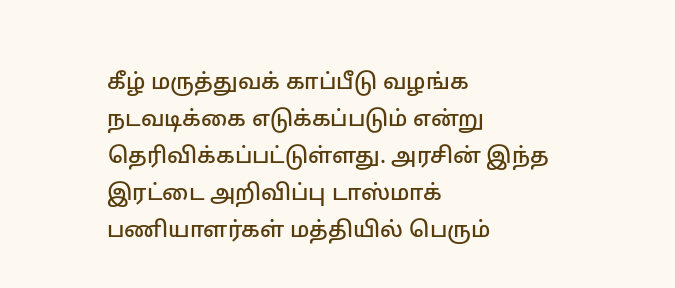கீழ் மருத்துவக் காப்பீடு வழங்க நடவடிக்கை எடுக்கப்படும் என்று தெரிவிக்கப்பட்டுள்ளது. அரசின் இந்த இரட்டை அறிவிப்பு டாஸ்மாக் பணியாளர்கள் மத்தியில் பெரும்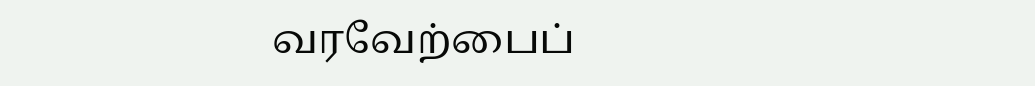வரவேற்பைப்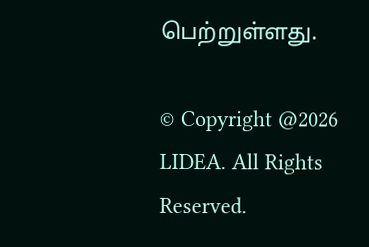பெற்றுள்ளது.

© Copyright @2026 LIDEA. All Rights Reserved.